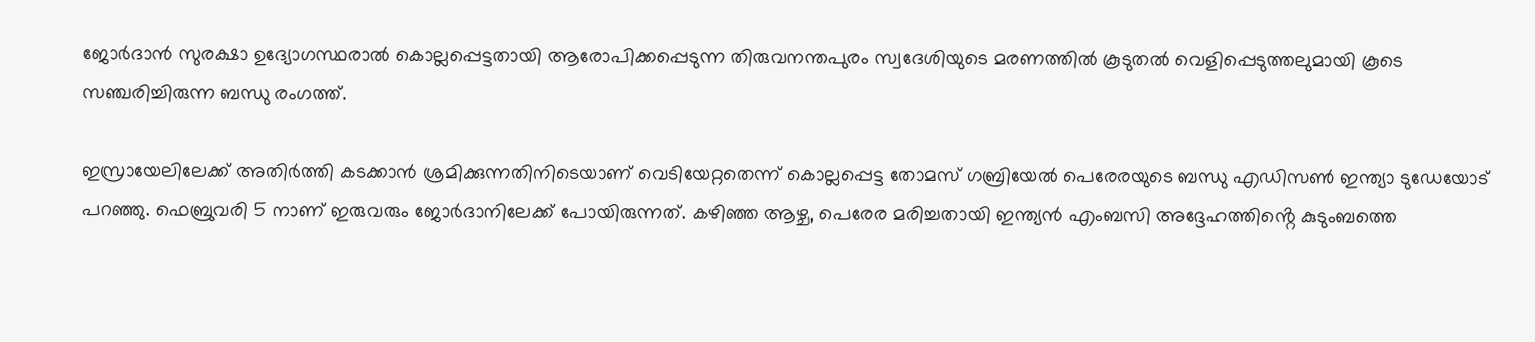ജോർദാൻ സുരക്ഷാ ഉദ്യോഗസ്ഥരാൽ കൊല്ലപ്പെട്ടതായി ആരോപിക്കപ്പെടുന്ന തിരുവനന്തപുരം സ്വദേശിയുടെ മരണത്തിൽ കൂടുതൽ വെളിപ്പെടുത്തലുമായി കൂടെ സഞ്ചരിച്ചിരുന്ന ബന്ധു രംഗത്ത്.

ഇസ്രായേലിലേക്ക് അതിർത്തി കടക്കാൻ ശ്രമിക്കുന്നതിനിടെയാണ് വെടിയേറ്റതെന്ന് കൊല്ലപ്പെട്ട തോമസ് ഗബ്രിയേൽ പെരേരയുടെ ബന്ധു എഡിസൺ ഇന്ത്യാ ടുഡേയോട് പറഞ്ഞു. ഫെബ്രുവരി 5 നാണ് ഇരുവരും ജോർദാനിലേക്ക് പോയിരുന്നത്. കഴിഞ്ഞ ആഴ്ച, പെരേര മരിച്ചതായി ഇന്ത്യൻ എംബസി അദ്ദേഹത്തിൻ്റെ കുടുംബത്തെ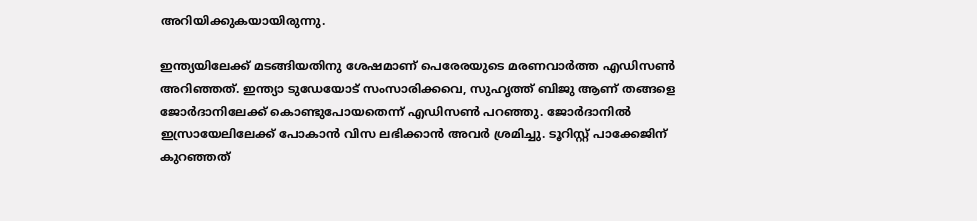അറിയിക്കുകയായിരുന്നു.

ഇന്ത്യയിലേക്ക് മടങ്ങിയതിനു ശേഷമാണ് പെരേരയുടെ മരണവാർത്ത എഡിസൺ അറിഞ്ഞത്. ഇന്ത്യാ ടുഡേയോട് സംസാരിക്കവെ, സുഹൃത്ത് ബിജു ആണ് തങ്ങളെ ജോർദാനിലേക്ക് കൊണ്ടുപോയതെന്ന് എഡിസൺ പറഞ്ഞു. ജോർദാനിൽ ഇസ്രായേലിലേക്ക് പോകാൻ വിസ ലഭിക്കാൻ അവർ ശ്രമിച്ചു. ടൂറിസ്റ്റ് പാക്കേജിന് കുറഞ്ഞത്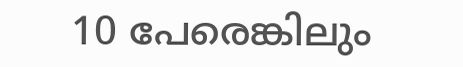10 പേരെങ്കിലും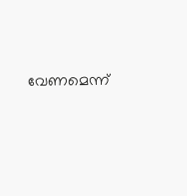വേണമെന്ന്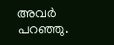അവർ പറഞ്ഞു.